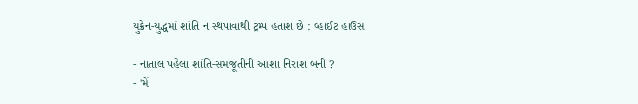યુક્રેન-યુદ્ધમાં શાંતિ ન સ્થપાવાથી ટ્રમ્પ હતાશ છે : વ્હાઈટ હાઉસ

- નાતાલ પહેલા શાંતિ-સમજૂતીની આશા નિરાશ બની ?
- 'મેં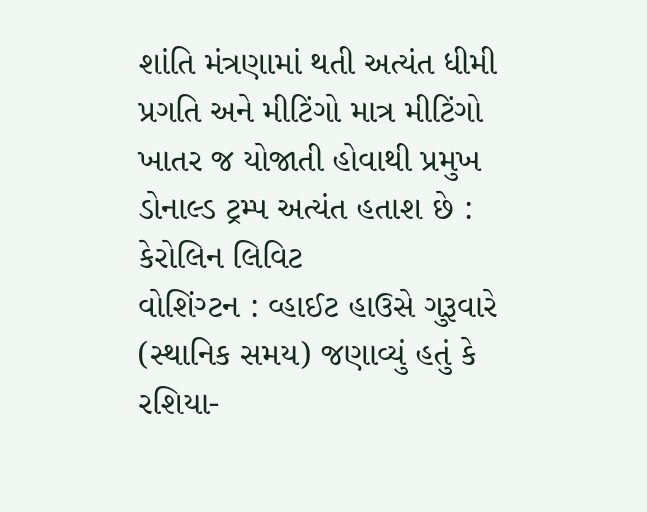શાંતિ મંત્રણામાં થતી અત્યંત ધીમી પ્રગતિ અને મીટિંગો માત્ર મીટિંગો ખાતર જ યોજાતી હોવાથી પ્રમુખ ડોનાલ્ડ ટ્રમ્પ અત્યંત હતાશ છે : કેરોલિન લિવિટ
વોશિંગ્ટન : વ્હાઈટ હાઉસે ગુરૂવારે (સ્થાનિક સમય) જણાવ્યું હતું કે રશિયા-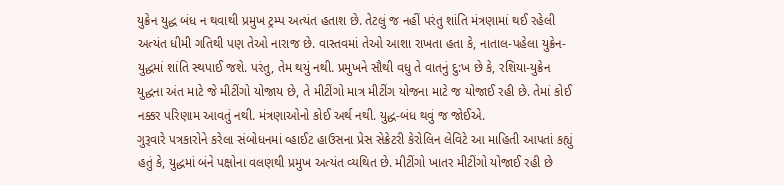યુક્રેન યુદ્ધ બંધ ન થવાથી પ્રમુખ ટ્રમ્પ અત્યંત હતાશ છે. તેટલું જ નહીં પરંતુ શાંતિ મંત્રણામાં થઈ રહેલી અત્યંત ધીમી ગતિથી પણ તેઓ નારાજ છે. વાસ્તવમાં તેઓ આશા રાખતા હતા કે, નાતાલ-પહેલા યુક્રેન-યુદ્ધમાં શાંતિ સ્થપાઈ જશે. પરંતુ, તેમ થયું નથી. પ્રમુખને સૌથી વધુ તે વાતનું દુ:ખ છે કે, રશિયા-યુક્રેન યુદ્ધના અંત માટે જે મીટીંગો યોજાય છે, તે મીટીંગો માત્ર મીટીંગ યોજના માટે જ યોજાઈ રહી છે. તેમાં કોઈ નક્કર પરિણામ આવતું નથી. મંત્રણાઓનો કોઈ અર્થ નથી. યુદ્ધ-બંધ થવું જ જોઈએ.
ગુરૂવારે પત્રકારોને કરેલા સંબોધનમાં વ્હાઈટ હાઉસના પ્રેસ સેક્રેટરી કેરોલિન લેવિટે આ માહિતી આપતાં કહ્યું હતું કે, યુદ્ધમાં બંને પક્ષોના વલણથી પ્રમુખ અત્યંત વ્યથિત છે. મીટીંગો ખાતર મીટીંગો યોજાઈ રહી છે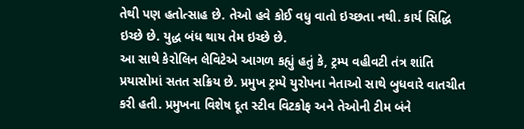તેથી પણ હતોત્સાહ છે. તેઓ હવે કોઈ વધુ વાતો ઇચ્છતા નથી. કાર્ય સિદ્ધિ ઇચ્છે છે. યુદ્ધ બંધ થાય તેમ ઇચ્છે છે.
આ સાથે કેરોલિન લેવિટેએ આગળ કહ્યું હતું કે, ટ્રમ્પ વહીવટી તંત્ર શાંતિ પ્રયાસોમાં સતત સક્રિય છે. પ્રમુખ ટ્રમ્પે યુરોપના નેતાઓ સાથે બુધવારે વાતચીત કરી હતી. પ્રમુખના વિશેષ દૂત સ્ટીવ વિટકોફ અને તેઓની ટીમ બંને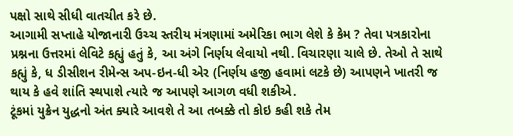પક્ષો સાથે સીધી વાતચીત કરે છે.
આગામી સપ્તાહે યોજાનારી ઉચ્ચ સ્તરીય મંત્રણામાં અમેરિકા ભાગ લેશે કે કેમ ? તેવા પત્રકારોના પ્રશ્નના ઉત્તરમાં લેવિટે કહ્યું હતું કે, આ અંગે નિર્ણય લેવાયો નથી. વિચારણા ચાલે છે. તેઓ તે સાથે કહ્યું કે, ધ ડીસીશન રીમેન્સ અપ-ઇન-ધી એર (નિર્ણય હજી હવામાં લટકે છે) આપણને ખાતરી જ થાય કે હવે શાંતિ સ્થપાશે ત્યારે જ આપણે આગળ વધી શકીએ.
ટૂંકમાં યુક્રેન યુદ્ધનો અંત ક્યારે આવશે તે આ તબક્કે તો કોઇ કહી શકે તેમ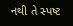નથી તે સ્પષ્ટ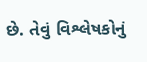છે. તેવું વિશ્લેષકોનું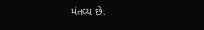મંતવ્ય છે.